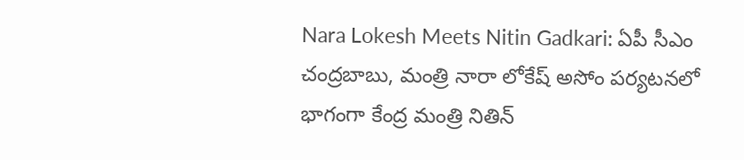Nara Lokesh Meets Nitin Gadkari: ఏపీ సీఎం చంద్రబాబు, మంత్రి నారా లోకేష్ అసోం పర్యటనలో భాగంగా కేంద్ర మంత్రి నితిన్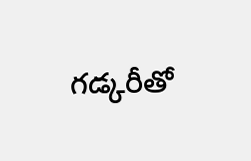గడ్కరీతో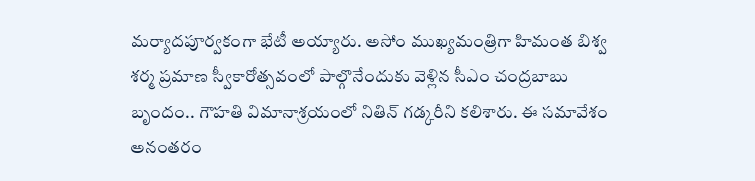మర్యాదపూర్వకంగా భేటీ అయ్యారు. అసోం ముఖ్యమంత్రిగా హిమంత బిశ్వ శర్మ ప్రమాణ స్వీకారోత్సవంలో పాల్గొనేందుకు వెళ్లిన సీఎం చంద్రబాబు బృందం.. గౌహతి విమానాశ్రయంలో నితిన్ గడ్కరీని కలిశారు. ఈ సమావేశం అనంతరం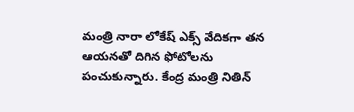మంత్రి నారా లోకేష్ ఎక్స్ వేదికగా తన ఆయనతో దిగిన ఫోటోలను పంచుకున్నారు. కేంద్ర మంత్రి నితిన్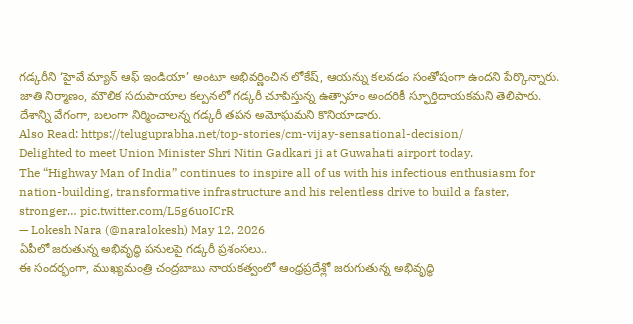గడ్కరీని ‘హైవే మ్యాన్ ఆఫ్ ఇండియా’ అంటూ అభివర్ణించిన లోకేష్, ఆయన్ను కలవడం సంతోషంగా ఉందని పేర్కొన్నారు. జాతి నిర్మాణం, మౌలిక సదుపాయాల కల్పనలో గడ్కరీ చూపిస్తున్న ఉత్సాహం అందరికీ స్ఫూర్తిదాయకమని తెలిపారు. దేశాన్ని వేగంగా, బలంగా నిర్మించాలన్న గడ్కరీ తపన అమోఘమని కొనియాడారు.
Also Read: https://teluguprabha.net/top-stories/cm-vijay-sensational-decision/
Delighted to meet Union Minister Shri Nitin Gadkari ji at Guwahati airport today.
The “Highway Man of India” continues to inspire all of us with his infectious enthusiasm for nation-building, transformative infrastructure and his relentless drive to build a faster, stronger… pic.twitter.com/L5g6uoICrR
— Lokesh Nara (@naralokesh) May 12, 2026
ఏపీలో జరుతున్న అభివృద్ధి పనులపై గడ్కరీ ప్రశంసలు..
ఈ సందర్భంగా, ముఖ్యమంత్రి చంద్రబాబు నాయకత్వంలో ఆంధ్రప్రదేశ్లో జరుగుతున్న అభివృద్ధి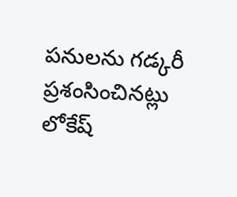పనులను గడ్కరీ ప్రశంసించినట్లు లోకేష్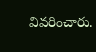వివరించారు.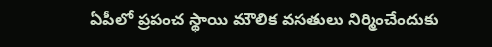ఏపీలో ప్రపంచ స్థాయి మౌలిక వసతులు నిర్మించేందుకు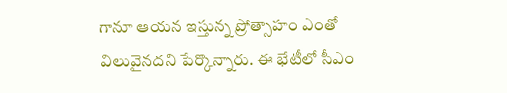గానూ ఆయన ఇస్తున్న ప్రోత్సాహం ఎంతో విలువైనదని పేర్కొన్నారు. ఈ భేటీలో సీఎం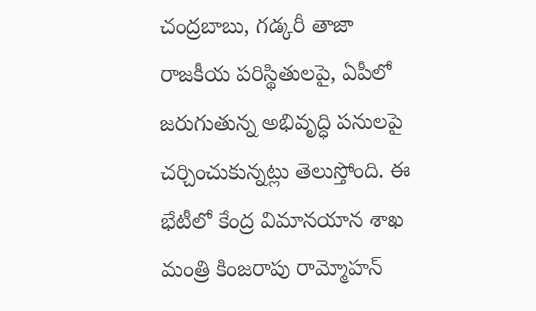చంద్రబాబు, గడ్కరీ తాజా రాజకీయ పరిస్థితులపై, ఏపీలో జరుగుతున్న అభివృద్ధి పనులపై చర్చించుకున్నట్లు తెలుస్తోంది. ఈ భేటీలో కేంద్ర విమానయాన శాఖ మంత్రి కింజరాపు రామ్మోహన్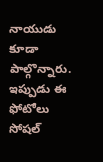నాయుడు కూడా పాల్గొన్నారు. ఇప్పుడు ఈ ఫోటోలు సోషల్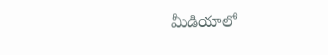మీడియాలో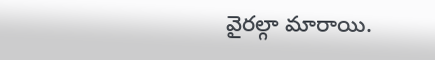వైరల్గా మారాయి.